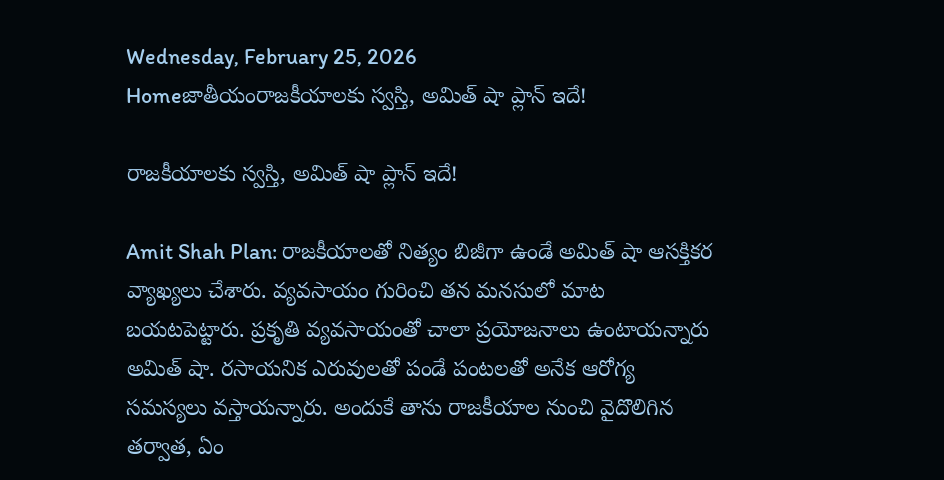Wednesday, February 25, 2026
Homeజాతీయంరాజకీయాలకు స్వస్తి, అమిత్ షా ప్లాన్ ఇదే!

రాజకీయాలకు స్వస్తి, అమిత్ షా ప్లాన్ ఇదే!

Amit Shah Plan: రాజకీయాలతో నిత్యం బిజీగా ఉండే అమిత్ షా ఆసక్తికర వ్యాఖ్యలు చేశారు. వ్యవసాయం గురించి తన మనసులో మాట బయటపెట్టారు. ప్రకృతి వ్యవసాయంతో చాలా ప్రయోజనాలు ఉంటాయన్నారు అమిత్ షా. రసాయనిక ఎరువులతో పండే పంటలతో అనేక ఆరోగ్య సమస్యలు వస్తాయన్నారు. అందుకే తాను రాజకీయాల నుంచి వైదొలిగిన తర్వాత, ఏం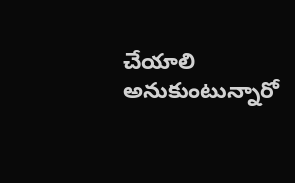చేయాలి అనుకుంటున్నారో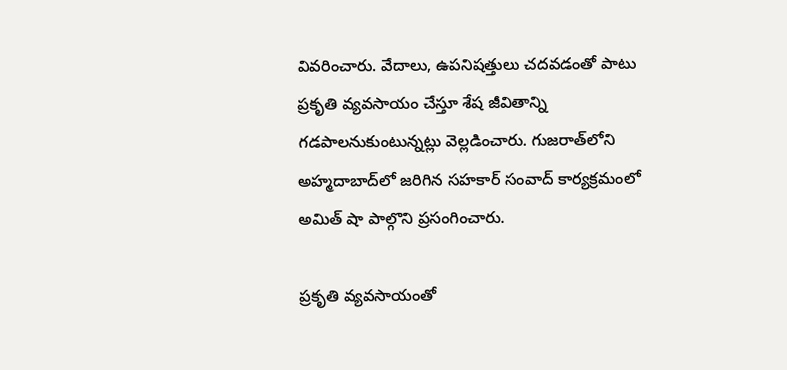వివరించారు. వేదాలు, ఉపనిషత్తులు చదవడంతో పాటు ప్రకృతి వ్యవసాయం చేస్తూ శేష జీవితాన్ని గడపాలనుకుంటున్నట్లు వెల్లడించారు. గుజరాత్‌లోని అహ్మదాబాద్‌లో జరిగిన సహకార్ సంవాద్ కార్యక్రమంలో అమిత్‌ షా పాల్గొని ప్రసంగించారు.

ప్రకృతి వ్యవసాయంతో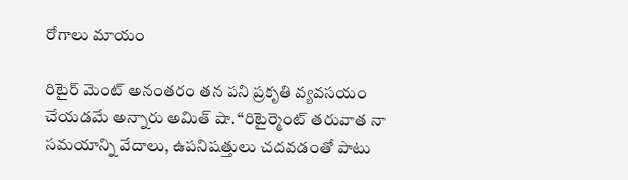రోగాలు మాయం

రిటైర్ మెంట్ అనంతరం తన పని ప్రకృతి వ్యవసయం చేయడమే అన్నారు అమిత్ షా. “రిటైర్మెంట్ తరువాత నా సమయాన్ని వేదాలు, ఉపనిషత్తులు చదవడంతో పాటు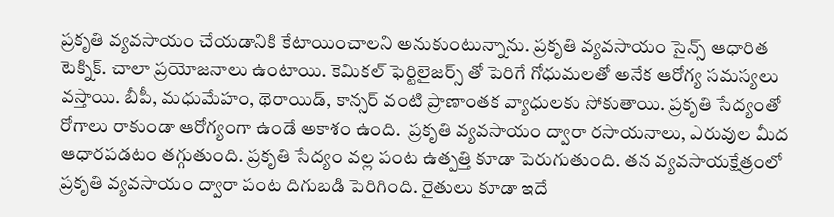ప్రకృతి వ్యవసాయం చేయడానికి కేటాయించాలని అనుకుంటున్నాను. ప్రకృతి వ్యవసాయం సైన్స్ ఆధారిత టెక్నిక్. చాలా ప్రయోజనాలు ఉంటాయి. కెమికల్ ఫెర్టిలైజర్స్‌ తో పెరిగే గోధుమలతో అనేక ఆరోగ్య సమస్యలు వస్తాయి. బీపీ, మధుమేహం, థెరాయిడ్, కాన్సర్ వంటి ప్రాణాంతక వ్యాధులకు సోకుతాయి. ప్రకృతి సేద్యంతో రోగాలు రాకుండా ఆరోగ్యంగా ఉండే అకాశం ఉంది.  ప్రకృతి వ్యవసాయం ద్వారా రసాయనాలు, ఎరువుల మీద ఆధారపడటం తగ్గుతుంది. ప్రకృతి సేద్యం వల్ల పంట ఉత్పత్తి కూడా పెరుగుతుంది. తన వ్యవసాయక్షేత్రంలో ప్రకృతి వ్యవసాయం ద్వారా పంట దిగుబడి పెరిగింది. రైతులు కూడా ఇదే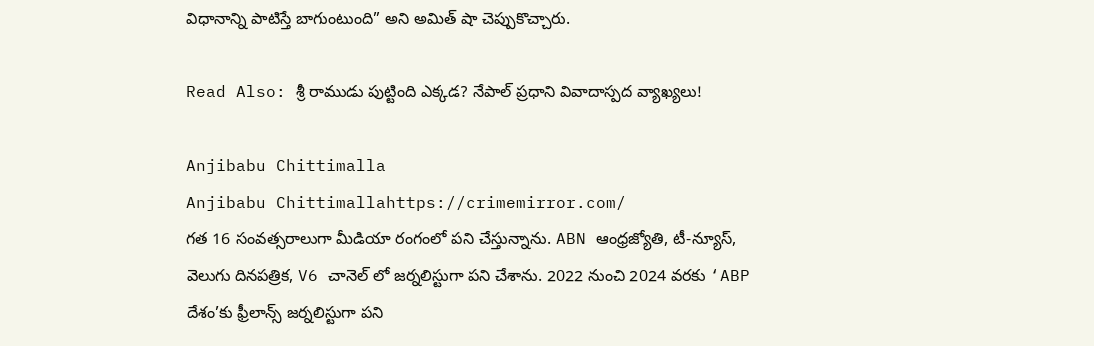విధానాన్ని పాటిస్తే బాగుంటుంది” అని అమిత్ షా చెప్పుకొచ్చారు.

Read Also: శ్రీ రాముడు పుట్టింది ఎక్కడ? నేపాల్ ప్రధాని వివాదాస్పద వ్యాఖ్యలు!

Anjibabu Chittimalla
Anjibabu Chittimallahttps://crimemirror.com/
గత 16 సంవత్సరాలుగా మీడియా రంగంలో పని చేస్తున్నాను. ABN ఆంధ్రజ్యోతి, టీ-న్యూస్‌, వెలుగు దినపత్రిక, V6 చానెల్ లో జర్నలిస్టుగా పని చేశాను. 2022 నుంచి 2024 వరకు ‘ABP దేశం’కు ఫ్రీలాన్స్ జర్నలిస్టుగా పని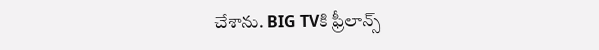చేశాను. BIG TVకి ఫ్రీలాన్స్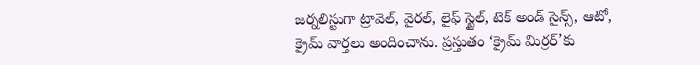జర్నలిస్టుగా ట్రావెల్, వైరల్, లైఫ్ స్టైల్, టెక్ అండ్ సైన్స్, ఆటో, క్రైమ్ వార్తలు అందించాను. ప్రస్తుతం ‘క్రైమ్ మిర్రర్’కు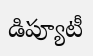డిప్యూటీ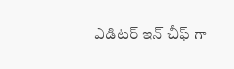ఎడిటర్ ఇన్ చీఫ్ గా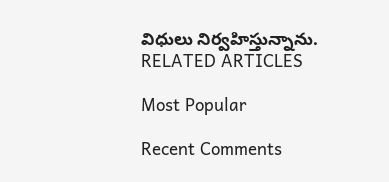విధులు నిర్వహిస్తున్నాను.
RELATED ARTICLES

Most Popular

Recent Comments